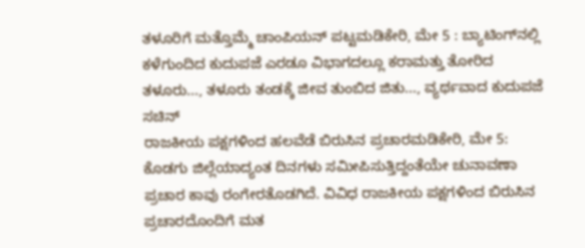ತಳೂರಿಗೆ ಮತ್ತೊಮ್ಮೆ ಚಾಂಪಿಯನ್ ಪಟ್ಟಮಡಿಕೇರಿ, ಮೇ 5 : ಬ್ಯಾಟಿಂಗ್‍ನಲ್ಲಿ ಕಳೆಗುಂದಿದ ಕುದುಪಜೆ ಎರಡೂ ವಿಭಾಗದಲ್ಲೂ ಕರಾಮತ್ತು ತೋರಿದ ತಳೂರು..., ತಳೂರು ತಂಡಕ್ಕೆ ಜೀವ ತುಂಬಿದ ಜಿತು..., ವ್ಯರ್ಥವಾದ ಕುದುಪಜೆ ಸಚಿನ್
ರಾಜಕೀಯ ಪಕ್ಷಗಳಿಂದ ಹಲವೆಡೆ ಬಿರುಸಿನ ಪ್ರಚಾರಮಡಿಕೇರಿ, ಮೇ 5: ಕೊಡಗು ಜಿಲ್ಲೆಯಾದ್ಯಂತ ದಿನಗಳು ಸಮೀಪಿಸುತ್ತಿದ್ದಂತೆಯೇ ಚುನಾವಣಾ ಪ್ರಚಾರ ಕಾವು ರಂಗೇರತೊಡಗಿದೆ. ವಿವಿಧ ರಾಜಕೀಯ ಪಕ್ಷಗಳಿಂದ ಬಿರುಸಿನ ಪ್ರಚಾರದೊಂದಿಗೆ ಮತ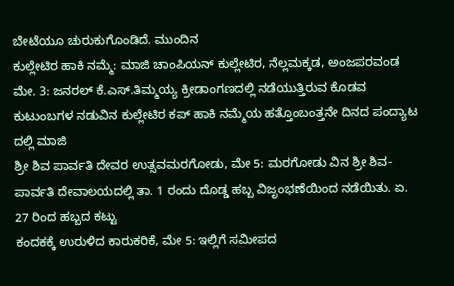ಬೇಟೆಯೂ ಚುರುಕುಗೊಂಡಿದೆ. ಮುಂದಿನ
ಕುಲ್ಲೇಟಿರ ಹಾಕಿ ನಮ್ಮೆ: ಮಾಜಿ ಚಾಂಪಿಯನ್ ಕುಲ್ಲೇಟಿರ, ನೆಲ್ಲಮಕ್ಕಡ, ಅಂಜಪರವಂಡ ಮೇ. 3: ಜನರಲ್ ಕೆ.ಎಸ್.ತಿಮ್ಮಯ್ಯ ಕ್ರೀಡಾಂಗಣದಲ್ಲಿ ನಡೆಯುತ್ತಿರುವ ಕೊಡವ ಕುಟುಂಬಗಳ ನಡುವಿನ ಕುಲ್ಲೇಟಿರ ಕಪ್ ಹಾಕಿ ನಮ್ಮೆಯ ಹತ್ತೊಂಬಂತ್ತನೇ ದಿನದ ಪಂದ್ಯಾಟ ದಲ್ಲಿ ಮಾಜಿ
ಶ್ರೀ ಶಿವ ಪಾರ್ವತಿ ದೇವರ ಉತ್ಸವಮರಗೋಡು, ಮೇ 5: ಮರಗೋಡು ವಿನ ಶ್ರೀ ಶಿವ-ಪಾರ್ವತಿ ದೇವಾಲಯದಲ್ಲಿ ತಾ. 1 ರಂದು ದೊಡ್ಡ ಹಬ್ಬ ವಿಜೃಂಭಣೆಯಿಂದ ನಡೆಯಿತು. ಏ. 27 ರಿಂದ ಹಬ್ಬದ ಕಟ್ಟು
ಕಂದಕಕ್ಕೆ ಉರುಳಿದ ಕಾರುಕರಿಕೆ, ಮೇ 5: ಇಲ್ಲಿಗೆ ಸಮೀಪದ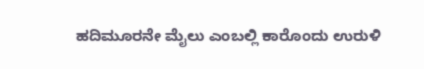ಹದಿಮೂರನೇ ಮೈಲು ಎಂಬಲ್ಲಿ ಕಾರೊಂದು ಉರುಳಿ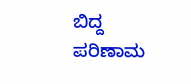ಬಿದ್ದ ಪರಿಣಾಮ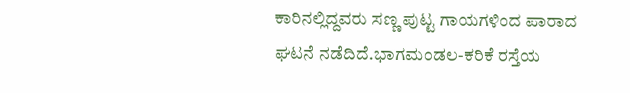ಕಾರಿನಲ್ಲಿದ್ದವರು ಸಣ್ಣ ಪುಟ್ಟ ಗಾಯಗಳಿಂದ ಪಾರಾದ ಘಟನೆ ನಡೆದಿದೆ.ಭಾಗಮಂಡಲ-ಕರಿಕೆ ರಸ್ತೆಯ